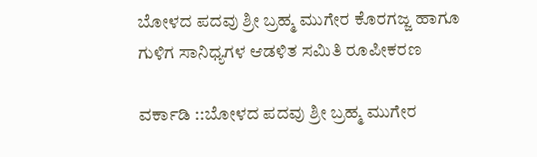ಬೋಳದ ಪದವು ಶ್ರೀ ಬ್ರಹ್ಮ ಮುಗೇರ ಕೊರಗಜ್ಜ ಹಾಗೂ ಗುಳಿಗ ಸಾನಿಧ್ಯಗಳ ಆಡಳಿತ ಸಮಿತಿ ರೂಪೀಕರಣ

ವರ್ಕಾಡಿ ::ಬೋಳದ ಪದವು ಶ್ರೀ ಬ್ರಹ್ಮ ಮುಗೇರ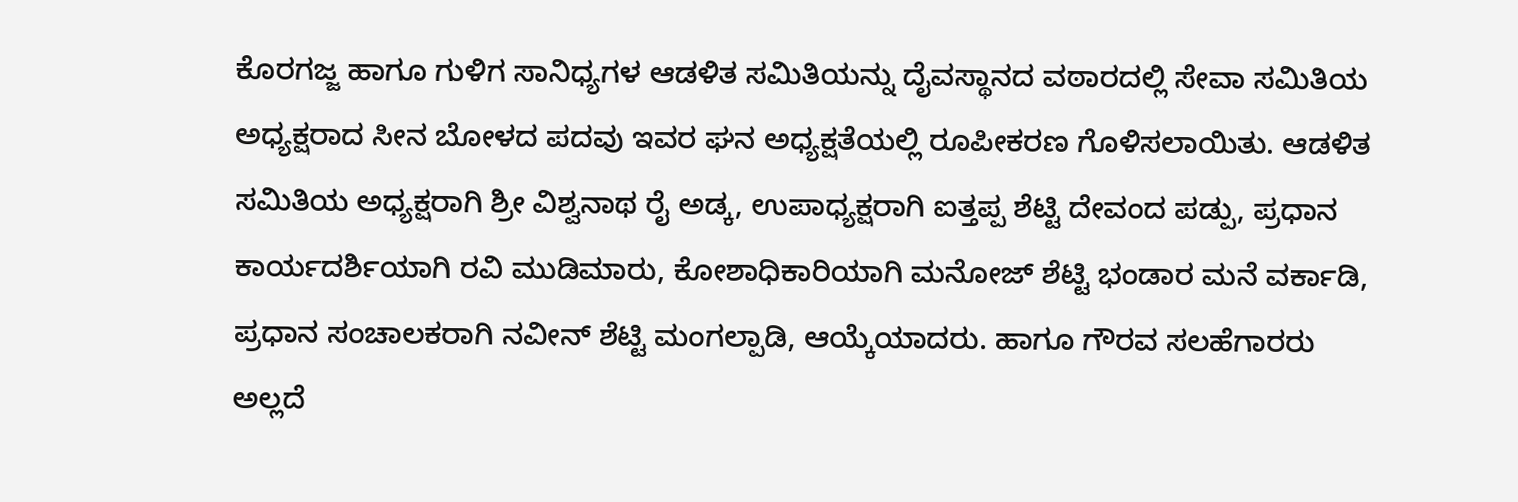ಕೊರಗಜ್ಜ ಹಾಗೂ ಗುಳಿಗ ಸಾನಿಧ್ಯಗಳ ಆಡಳಿತ ಸಮಿತಿಯನ್ನು ದೈವಸ್ಥಾನದ ವಠಾರದಲ್ಲಿ ಸೇವಾ ಸಮಿತಿಯ ಅಧ್ಯಕ್ಷರಾದ ಸೀನ ಬೋಳದ ಪದವು ಇವರ ಘನ ಅಧ್ಯಕ್ಷತೆಯಲ್ಲಿ ರೂಪೀಕರಣ ಗೊಳಿಸಲಾಯಿತು. ಆಡಳಿತ ಸಮಿತಿಯ ಅಧ್ಯಕ್ಷರಾಗಿ ಶ್ರೀ ವಿಶ್ವನಾಥ ರೈ ಅಡ್ಕ, ಉಪಾಧ್ಯಕ್ಷರಾಗಿ ಐತ್ತಪ್ಪ ಶೆಟ್ಟಿ ದೇವಂದ ಪಡ್ಪು, ಪ್ರಧಾನ ಕಾರ್ಯದರ್ಶಿಯಾಗಿ ರವಿ ಮುಡಿಮಾರು, ಕೋಶಾಧಿಕಾರಿಯಾಗಿ ಮನೋಜ್ ಶೆಟ್ಟಿ ಭಂಡಾರ ಮನೆ ವರ್ಕಾಡಿ, ಪ್ರಧಾನ ಸಂಚಾಲಕರಾಗಿ ನವೀನ್ ಶೆಟ್ಟಿ ಮಂಗಲ್ಪಾಡಿ, ಆಯ್ಕೆಯಾದರು. ಹಾಗೂ ಗೌರವ ಸಲಹೆಗಾರರು ಅಲ್ಲದೆ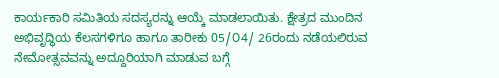ಕಾರ್ಯಕಾರಿ ಸಮಿತಿಯ ಸದಸ್ಯರನ್ನು ಆಯ್ಕೆ ಮಾಡಲಾಯಿತು. ಕ್ಷೇತ್ರದ ಮುಂದಿನ ಅಭಿವೃದ್ಧಿಯ ಕೆಲಸಗಳಿಗೂ ಹಾಗೂ ತಾರೀಕು 05/೦4/ 26ರಂದು ನಡೆಯಲಿರುವ ನೇಮೋತ್ಸವವನ್ನು ಅದ್ದೂರಿಯಾಗಿ ಮಾಡುವ ಬಗ್ಗೆ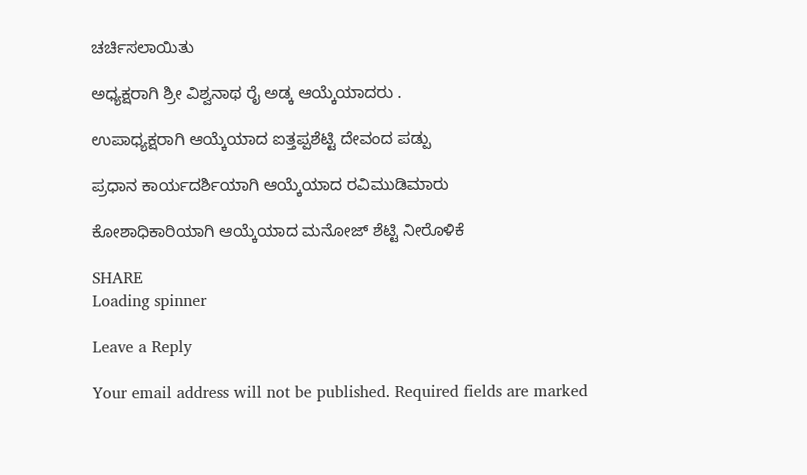ಚರ್ಚಿಸಲಾಯಿತು

ಅಧ್ಯಕ್ಷರಾಗಿ ಶ್ರೀ ವಿಶ್ವನಾಥ ರೈ ಅಡ್ಕ ಆಯ್ಕೆಯಾದರು .

ಉಪಾಧ್ಯಕ್ಷರಾಗಿ ಆಯ್ಕೆಯಾದ ಐತ್ತಪ್ಪಶೆಟ್ಟಿ ದೇವಂದ ಪಡ್ಪು

ಪ್ರಧಾನ ಕಾರ್ಯದರ್ಶಿಯಾಗಿ ಆಯ್ಕೆಯಾದ ರವಿಮುಡಿಮಾರು

ಕೋಶಾಧಿಕಾರಿಯಾಗಿ ಆಯ್ಕೆಯಾದ ಮನೋಜ್ ಶೆಟ್ಟಿ ನೀರೊಳಿಕೆ

SHARE
Loading spinner

Leave a Reply

Your email address will not be published. Required fields are marked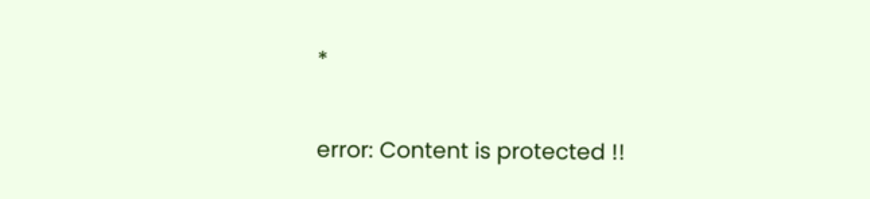*

error: Content is protected !!